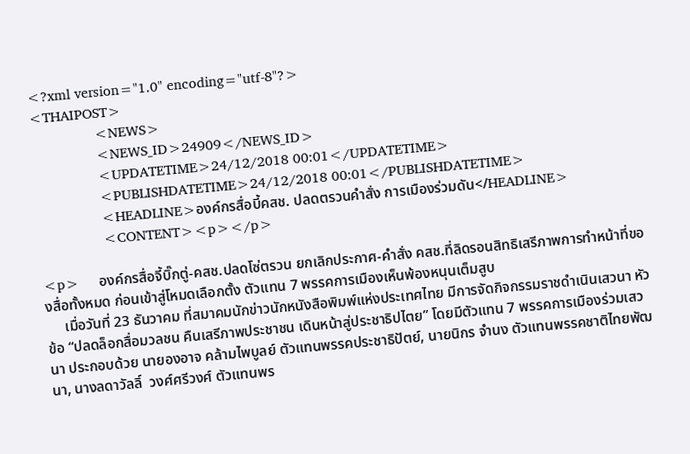<?xml version="1.0" encoding="utf-8"?>
<THAIPOST>
                <NEWS>
                <NEWS_ID>24909</NEWS_ID>
                <UPDATETIME>24/12/2018 00:01</UPDATETIME>
                <PUBLISHDATETIME>24/12/2018 00:01</PUBLISHDATETIME>
                <HEADLINE>องค์กรสื่อบี้คสช. ปลดตรวนคำสั่ง การเมืองร่วมดัน</HEADLINE>
                <CONTENT><p></p>

<p>     องค์กรสื่อจี้บิ๊กตู่-คสช.ปลดโซ่ตรวน ยกเลิกประกาศ-คำสั่ง คสช.ที่ลิดรอนสิทธิเสรีภาพการทำหน้าที่ของสื่อทั้งหมด ก่อนเข้าสู่โหมดเลือกตั้ง ตัวแทน 7 พรรคการเมืองเห็นพ้องหนุนเต็มสูบ
     เมื่อวันที่ 23 ธันวาคม ที่สมาคมนักข่าวนักหนังสือพิมพ์แห่งประเทศไทย มีการจัดกิจกรรมราชดำเนินเสวนา หัวข้อ “ปลดล็อกสื่อมวลชน คืนเสรีภาพประชาชน เดินหน้าสู่ประชาธิปไตย” โดยมีตัวแทน 7 พรรคการเมืองร่วมเสวนา ประกอบด้วย นายองอาจ คล้ามไพบูลย์ ตัวแทนพรรคประชาธิปัตย์, นายนิกร จำนง ตัวแทนพรรคชาติไทยพัฒนา, นางลดาวัลลิ์  วงศ์ศรีวงศ์ ตัวแทนพร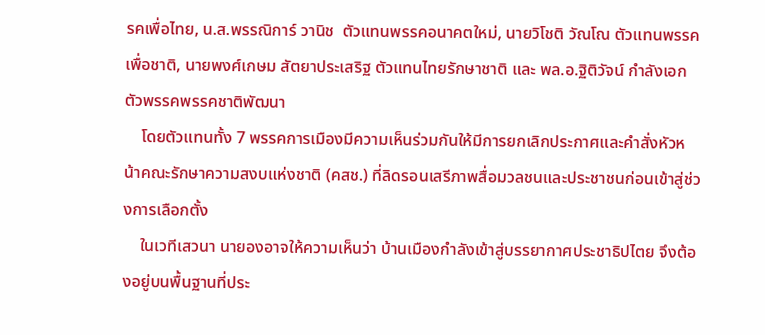รคเพื่อไทย, น.ส.พรรณิการ์ วานิช  ตัวแทนพรรคอนาคตใหม่, นายวิโชติ วัณโณ ตัวแทนพรรคเพื่อชาติ, นายพงศ์เกษม สัตยาประเสริฐ ตัวแทนไทยรักษาชาติ และ พล.อ.ฐิติวัจน์ กำลังเอก ตัวพรรคพรรคชาติพัฒนา
    โดยตัวแทนทั้ง 7 พรรคการเมืองมีความเห็นร่วมกันให้มีการยกเลิกประกาศและคำสั่งหัวหน้าคณะรักษาความสงบแห่งชาติ (คสช.) ที่ลิดรอนเสรีภาพสื่อมวลชนและประชาชนก่อนเข้าสู่ช่วงการเลือกตั้ง
    ในเวทีเสวนา นายองอาจให้ความเห็นว่า บ้านเมืองกำลังเข้าสู่บรรยากาศประชาธิปไตย จึงต้องอยู่บนพื้นฐานที่ประ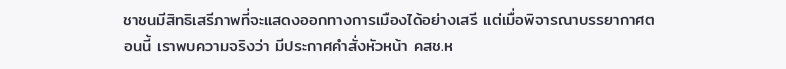ชาชนมีสิทธิเสรีภาพที่จะแสดงออกทางการเมืองได้อย่างเสรี แต่เมื่อพิจารณาบรรยากาศตอนนี้ เราพบความจริงว่า มีประกาศคำสั่งหัวหน้า คสช.ห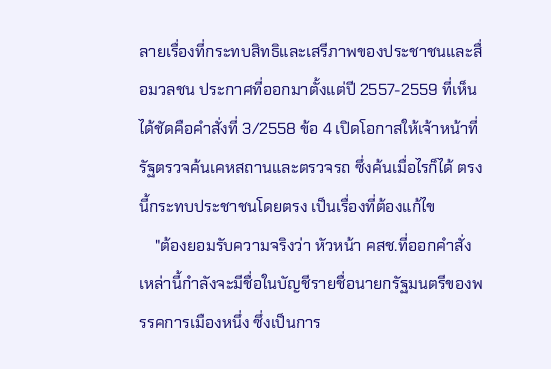ลายเรื่องที่กระทบสิทธิและเสรีภาพของประชาชนและสื่อมวลชน ประกาศที่ออกมาตั้งแต่ปี 2557-2559 ที่เห็นได้ชัดคือคำสั่งที่ 3/2558 ข้อ 4 เปิดโอกาสให้เจ้าหน้าที่รัฐตรวจค้นเคหสถานและตรวจรถ ซึ่งค้นเมื่อไรก็ได้ ตรงนี้กระทบประชาชนโดยตรง เป็นเรื่องที่ต้องแก้ไข
    "ต้องยอมรับความจริงว่า หัวหน้า คสช.ที่ออกคำสั่งเหล่านี้กำลังจะมีชื่อในบัญชีรายชื่อนายกรัฐมนตรีของพรรคการเมืองหนึ่ง ซึ่งเป็นการ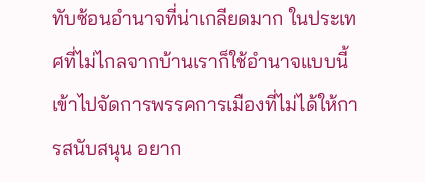ทับซ้อนอำนาจที่น่าเกลียดมาก ในประเทศที่ไม่ไกลจากบ้านเราก็ใช้อำนาจแบบนี้เข้าไปจัดการพรรคการเมืองที่ไม่ได้ให้การสนับสนุน อยาก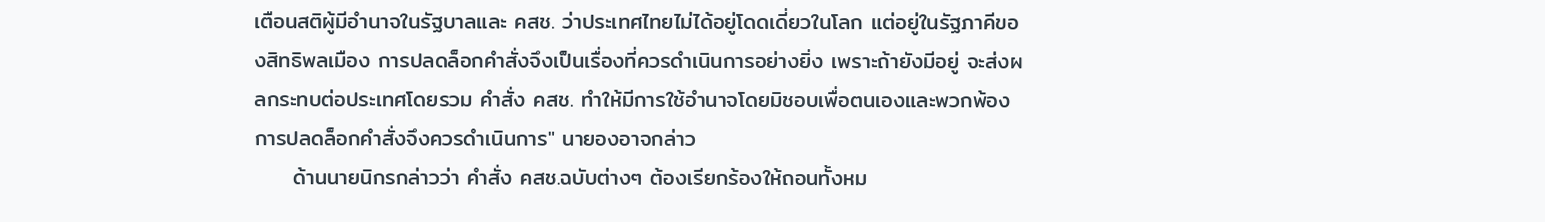เตือนสติผู้มีอำนาจในรัฐบาลและ คสช. ว่าประเทศไทยไม่ได้อยู่โดดเดี่ยวในโลก แต่อยู่ในรัฐภาคีของสิทธิพลเมือง การปลดล็อกคำสั่งจึงเป็นเรื่องที่ควรดำเนินการอย่างยิ่ง เพราะถ้ายังมีอยู่ จะส่งผลกระทบต่อประเทศโดยรวม คำสั่ง คสช. ทำให้มีการใช้อำนาจโดยมิชอบเพื่อตนเองและพวกพ้อง การปลดล็อกคำสั่งจึงควรดำเนินการ" นายองอาจกล่าว
     ด้านนายนิกรกล่าวว่า คำสั่ง คสช.ฉบับต่างๆ ต้องเรียกร้องให้ถอนทั้งหม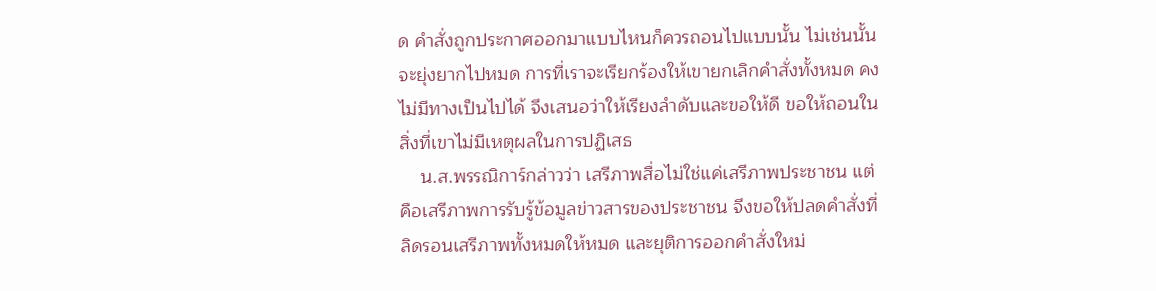ด คำสั่งถูกประกาศออกมาแบบไหนก็ควรถอนไปแบบนั้น ไม่เช่นนั้นจะยุ่งยากไปหมด การที่เราจะเรียกร้องให้เขายกเลิกคำสั่งทั้งหมด คงไม่มีทางเป็นไปได้ จึงเสนอว่าให้เรียงลำดับและขอให้ดี ขอให้ถอนในสิ่งที่เขาไม่มีเหตุผลในการปฏิเสธ
    น.ส.พรรณิการ์กล่าวว่า เสรีภาพสื่อไม่ใช่แค่เสรีภาพประชาชน แต่คือเสรีภาพการรับรู้ข้อมูลข่าวสารของประชาชน จึงขอให้ปลดคำสั่งที่ลิดรอนเสรีภาพทั้งหมดให้หมด และยุติการออกคำสั่งใหม่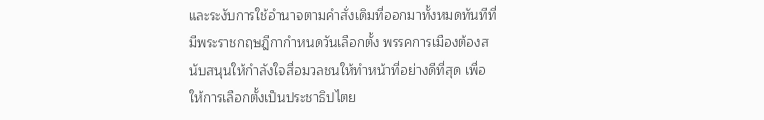และระงับการใช้อำนาจตามคำสั่งเดิมที่ออกมาทั้งหมดทันทีที่มีพระราชกฤษฎีกากำหนดวันเลือกตั้ง พรรคการเมืองต้องสนับสนุนให้กำลังใจสื่อมวลชนให้ทำหน้าที่อย่างดีที่สุด เพื่อให้การเลือกตั้งเป็นประชาธิปไตย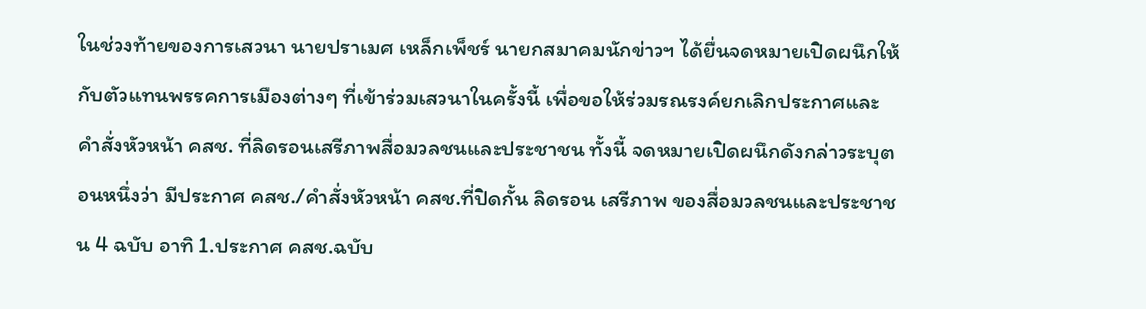ในช่วงท้ายของการเสวนา นายปราเมศ เหล็กเพ็ชร์ นายกสมาคมนักข่าวฯ ได้ยื่นจดหมายเปิดผนึกให้กับตัวแทนพรรคการเมืองต่างๆ ที่เข้าร่วมเสวนาในครั้งนี้ เพื่อขอให้ร่วมรณรงค์ยกเลิกประกาศและคำสั่งหัวหน้า คสช. ที่ลิดรอนเสรีภาพสื่อมวลชนและประชาชน ทั้งนี้ จดหมายเปิดผนึกดังกล่าวระบุตอนหนึ่งว่า มีประกาศ คสช./คำสั่งหัวหน้า คสช.ที่ปิดกั้น ลิดรอน เสรีภาพ ของสื่อมวลชนและประชาชน 4 ฉบับ อาทิ 1.ประกาศ คสช.ฉบับ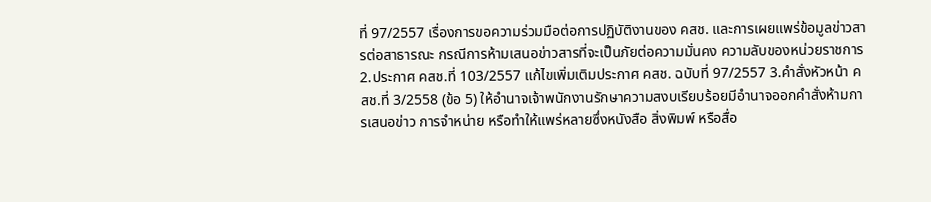ที่ 97/2557 เรื่องการขอความร่วมมือต่อการปฏิบัติงานของ คสช. และการเผยแพร่ข้อมูลข่าวสารต่อสาธารณะ กรณีการห้ามเสนอข่าวสารที่จะเป็นภัยต่อความมั่นคง ความลับของหน่วยราชการ 2.ประกาศ คสช.ที่ 103/2557 แก้ไขเพิ่มเติมประกาศ คสช. ฉบับที่ 97/2557 3.คำสั่งหัวหน้า คสช.ที่ 3/2558 (ข้อ 5) ให้อำนาจเจ้าพนักงานรักษาความสงบเรียบร้อยมีอำนาจออกคำสั่งห้ามการเสนอข่าว การจำหน่าย หรือทำให้แพร่หลายซึ่งหนังสือ สิ่งพิมพ์ หรือสื่อ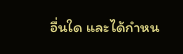อื่นใด และได้กำหน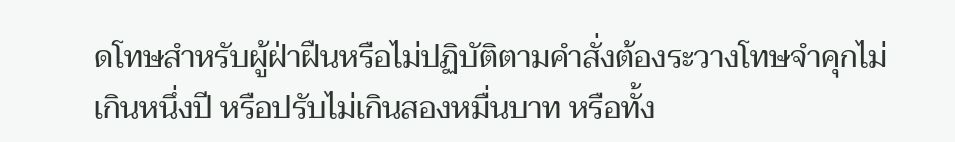ดโทษสำหรับผู้ฝ่าฝืนหรือไม่ปฏิบัติตามคำสั่งต้องระวางโทษจำคุกไม่เกินหนึ่งปี หรือปรับไม่เกินสองหมื่นบาท หรือทั้ง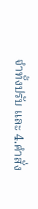จำทั้งปรับ และ 4.คำสั่ง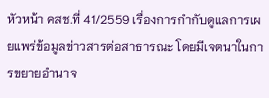หัวหน้า คสช.ที่ 41/2559 เรื่องการกำกับดูแลการเผยแพร่ข้อมูลข่าวสารต่อสาธารณะ โดยมีเจตนาในการขยายอำนาจ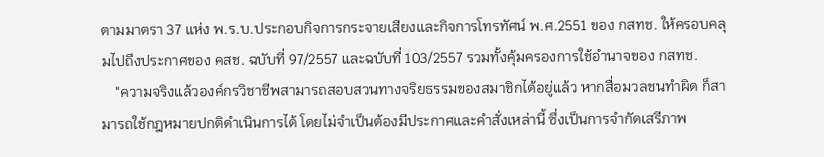ตามมาตรา 37 แห่ง พ.ร.บ.ประกอบกิจการกระจายเสียงและกิจการโทรทัศน์ พ.ศ.2551 ของ กสทช. ให้ครอบคลุมไปถึงประกาศของ คสช. ฉบับที่ 97/2557 และฉบับที่ 103/2557 รวมทั้งคุ้มครองการใช้อำนาจของ กสทช.
    "ความจริงแล้วองค์กรวิชาชีพสามารถสอบสวนทางจริยธรรมของสมาชิกได้อยู่แล้ว หากสื่อมวลชนทำผิด ก็สามารถใช้กฎหมายปกติดำเนินการได้ โดยไม่จำเป็นต้องมีประกาศและคำสั่งเหล่านี้ ซึ่งเป็นการจำกัดเสรีภาพ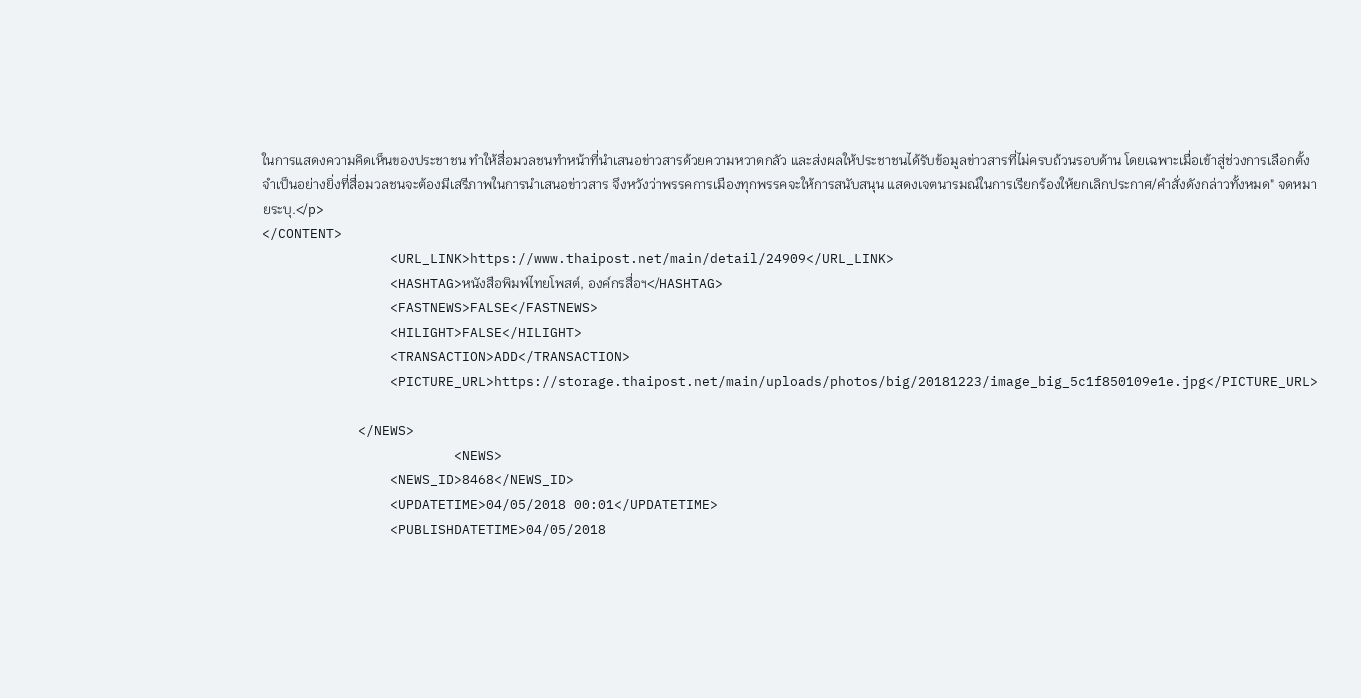ในการแสดงความคิดเห็นของประชาชน ทำให้สื่อมวลชนทำหน้าที่นำเสนอข่าวสารด้วยความหวาดกลัว และส่งผลให้ประชาชนได้รับข้อมูลข่าวสารที่ไม่ครบถ้วนรอบด้าน โดยเฉพาะเมื่อเข้าสู่ช่วงการเลือกตั้ง จำเป็นอย่างยิ่งที่สื่อมวลชนจะต้องมีเสรีภาพในการนำเสนอข่าวสาร จึงหวังว่าพรรคการเมืองทุกพรรคจะให้การสนับสนุน แสดงเจตนารมณ์ในการเรียกร้องให้ยกเลิกประกาศ/คำสั่งดังกล่าวทั้งหมด" จดหมายระบุ.</p>
</CONTENT>
                <URL_LINK>https://www.thaipost.net/main/detail/24909</URL_LINK>
                <HASHTAG>หนังสือพิมพ์ไทยโพสต์, องค์กรสื่อฯ</HASHTAG>
                <FASTNEWS>FALSE</FASTNEWS>
                <HILIGHT>FALSE</HILIGHT>
                <TRANSACTION>ADD</TRANSACTION>
                <PICTURE_URL>https://storage.thaipost.net/main/uploads/photos/big/20181223/image_big_5c1f850109e1e.jpg</PICTURE_URL>

            </NEWS>
                        <NEWS>
                <NEWS_ID>8468</NEWS_ID>
                <UPDATETIME>04/05/2018 00:01</UPDATETIME>
                <PUBLISHDATETIME>04/05/2018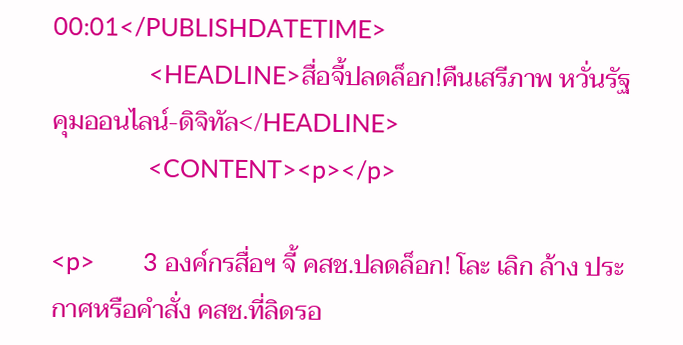00:01</PUBLISHDATETIME>
                <HEADLINE>สื่อจี้ปลดล็อก!คืนเสรีภาพ หวั่นรัฐคุมออนไลน์-ดิจิทัล</HEADLINE>
                <CONTENT><p></p>

<p>        3 องค์กรสื่อฯ จี้ คสช.ปลดล็อก! โละ เลิก ล้าง ประกาศหรือคำสั่ง คสช.ที่ลิดรอ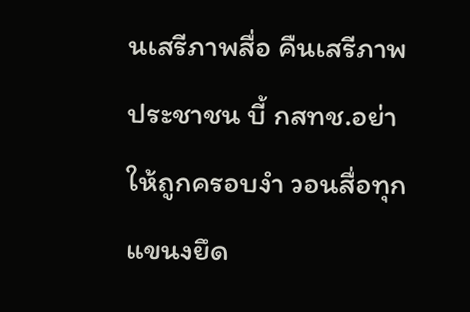นเสรีภาพสื่อ คืนเสรีภาพประชาชน บี้ กสทช.อย่าให้ถูกครอบงำ วอนสื่อทุกแขนงยึด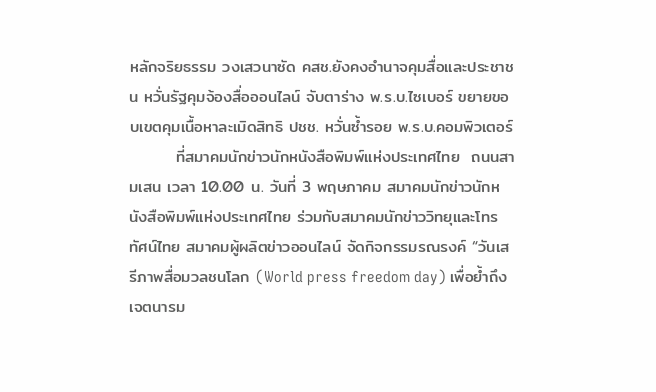หลักจริยธรรม วงเสวนาซัด คสช.ยังคงอำนาจคุมสื่อและประชาชน หวั่นรัฐคุมจ้องสื่อออนไลน์ จับตาร่าง พ.ร.บ.ไซเบอร์ ขยายขอบเขตคุมเนื้อหาละเมิดสิทธิ ปชช. หวั่นซ้ำรอย พ.ร.บ.คอมพิวเตอร์
        ที่สมาคมนักข่าวนักหนังสือพิมพ์แห่งประเทศไทย  ถนนสามเสน เวลา 10.00 น. วันที่ 3 พฤษภาคม สมาคมนักข่าวนักหนังสือพิมพ์แห่งประเทศไทย ร่วมกับสมาคมนักข่าววิทยุและโทรทัศน์ไทย สมาคมผู้ผลิตข่าวออนไลน์ จัดกิจกรรมรณรงค์ “วันเสรีภาพสื่อมวลชนโลก (World press freedom day) เพื่อย้ำถึงเจตนารม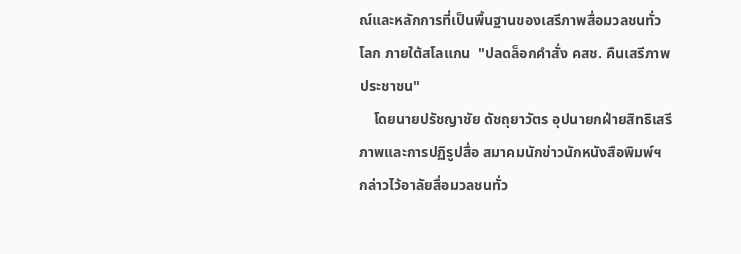ณ์และหลักการที่เป็นพื้นฐานของเสรีภาพสื่อมวลชนทั่วโลก ภายใต้สโลแกน  "ปลดล็อกคำสั่ง คสช. คืนเสรีภาพประชาชน"
    โดยนายปรัชญาชัย ดัชถุยาวัตร อุปนายกฝ่ายสิทธิเสรีภาพและการปฏิรูปสื่อ สมาคมนักข่าวนักหนังสือพิมพ์ฯ กล่าวไว้อาลัยสื่อมวลชนทั่ว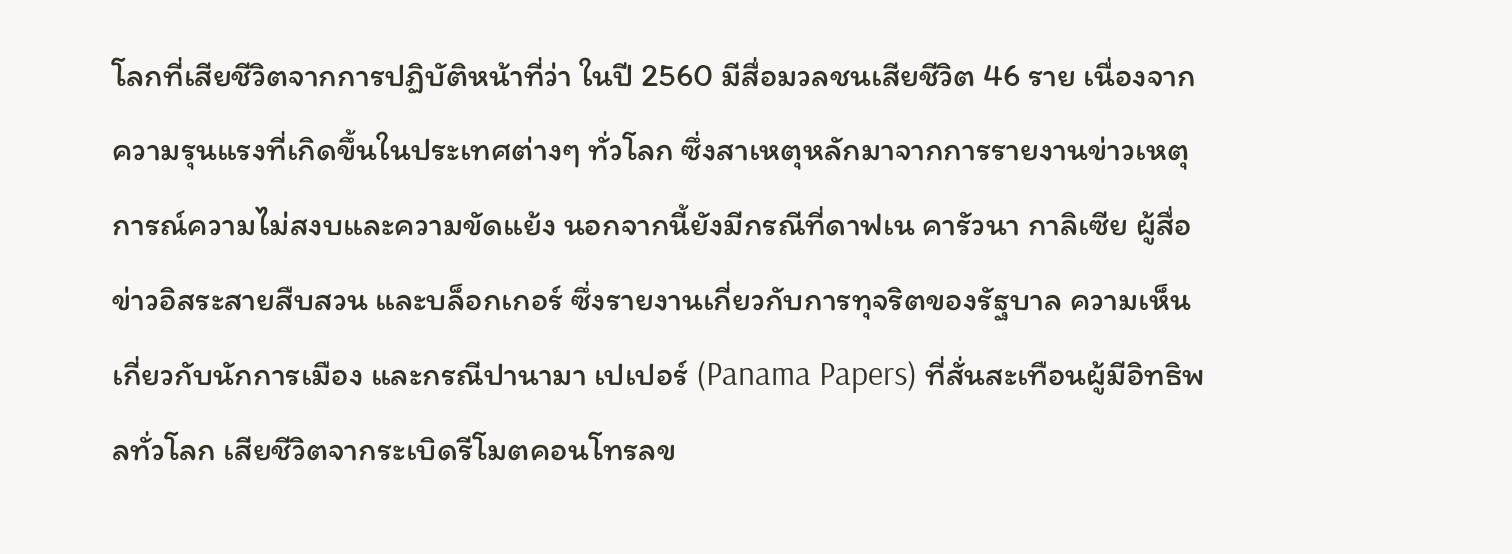โลกที่เสียชีวิตจากการปฏิบัติหน้าที่ว่า ในปี 2560 มีสื่อมวลชนเสียชีวิต 46 ราย เนื่องจากความรุนแรงที่เกิดขึ้นในประเทศต่างๆ ทั่วโลก ซึ่งสาเหตุหลักมาจากการรายงานข่าวเหตุการณ์ความไม่สงบและความขัดแย้ง นอกจากนี้ยังมีกรณีที่ดาฟเน คารัวนา กาลิเซีย ผู้สื่อข่าวอิสระสายสืบสวน และบล็อกเกอร์ ซึ่งรายงานเกี่ยวกับการทุจริตของรัฐบาล ความเห็นเกี่ยวกับนักการเมือง และกรณีปานามา เปเปอร์ (Panama Papers) ที่สั่นสะเทือนผู้มีอิทธิพลทั่วโลก เสียชีวิตจากระเบิดรีโมตคอนโทรลข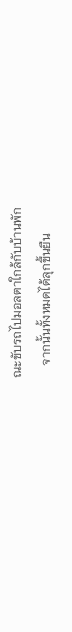ณะขับรถไปมอลตาใกล้กับบ้านพัก
    จากนั้นทั้งหมดได้ลุกขึ้นยืน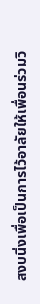สงบนิ่งเพื่อเป็นการไว้อาลัยให้เพื่อนร่วมวิ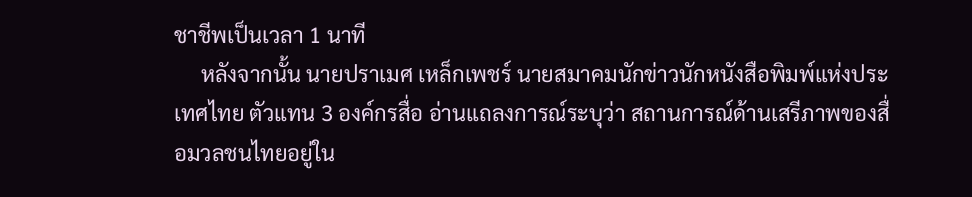ชาชีพเป็นเวลา 1 นาที
     หลังจากนั้น นายปราเมศ เหล็กเพชร์ นายสมาคมนักข่าวนักหนังสือพิมพ์แห่งประเทศไทย ตัวแทน 3 องค์กรสื่อ อ่านแถลงการณ์ระบุว่า สถานการณ์ด้านเสรีภาพของสื่อมวลชนไทยอยู่ใน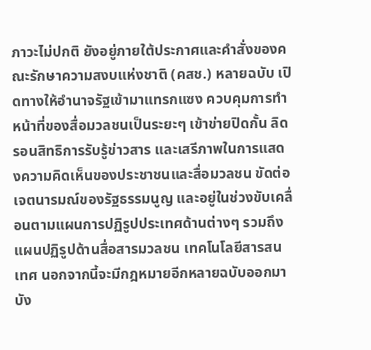ภาวะไม่ปกติ ยังอยู่ภายใต้ประกาศและคำสั่งของคณะรักษาความสงบแห่งชาติ (คสช.) หลายฉบับ เปิดทางให้อำนาจรัฐเข้ามาแทรกแซง ควบคุมการทำหน้าที่ของสื่อมวลชนเป็นระยะๆ เข้าข่ายปิดกั้น ลิดรอนสิทธิการรับรู้ข่าวสาร และเสรีภาพในการแสดงความคิดเห็นของประชาชนและสื่อมวลชน ขัดต่อเจตนารมณ์ของรัฐธรรมนูญ และอยู่ในช่วงขับเคลื่อนตามแผนการปฏิรูปประเทศด้านต่างๆ รวมถึงแผนปฏิรูปด้านสื่อสารมวลชน เทคโนโลยีสารสนเทศ นอกจากนี้จะมีกฎหมายอีกหลายฉบับออกมาบัง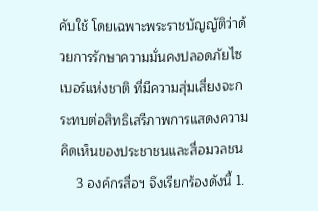คับใช้ โดยเฉพาะพระราชบัญญัติว่าด้วยการรักษาความมั่นคงปลอดภัยไซเบอร์แห่งชาติ ที่มีความสุ่มเสี่ยงจะกระทบต่อสิทธิเสรีภาพการแสดงความคิดเห็นของประชาชนและสื่อมวลชน
    3 องค์กรสื่อฯ จึงเรียกร้องดังนี้ 1.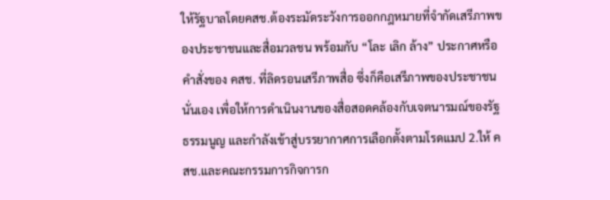ให้รัฐบาลโดยคสช.ต้องระมัดระวังการออกกฎหมายที่จำกัดเสรีภาพของประชาชนและสื่อมวลชน พร้อมกับ “โละ เลิก ล้าง” ประกาศหรือคำสั่งของ คสช. ที่ลิดรอนเสรีภาพสื่อ ซึ่งก็คือเสรีภาพของประชาชนนั่นเอง เพื่อให้การดำเนินงานของสื่อสอดคล้องกับเจตนารมณ์ของรัฐธรรมนูญ และกำลังเข้าสู่บรรยากาศการเลือกตั้งตามโรดแมป 2.ให้ คสช.และคณะกรรมการกิจการก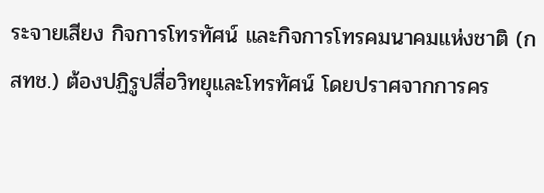ระจายเสียง กิจการโทรทัศน์ และกิจการโทรคมนาคมแห่งชาติ (กสทช.) ต้องปฏิรูปสื่อวิทยุและโทรทัศน์ โดยปราศจากการคร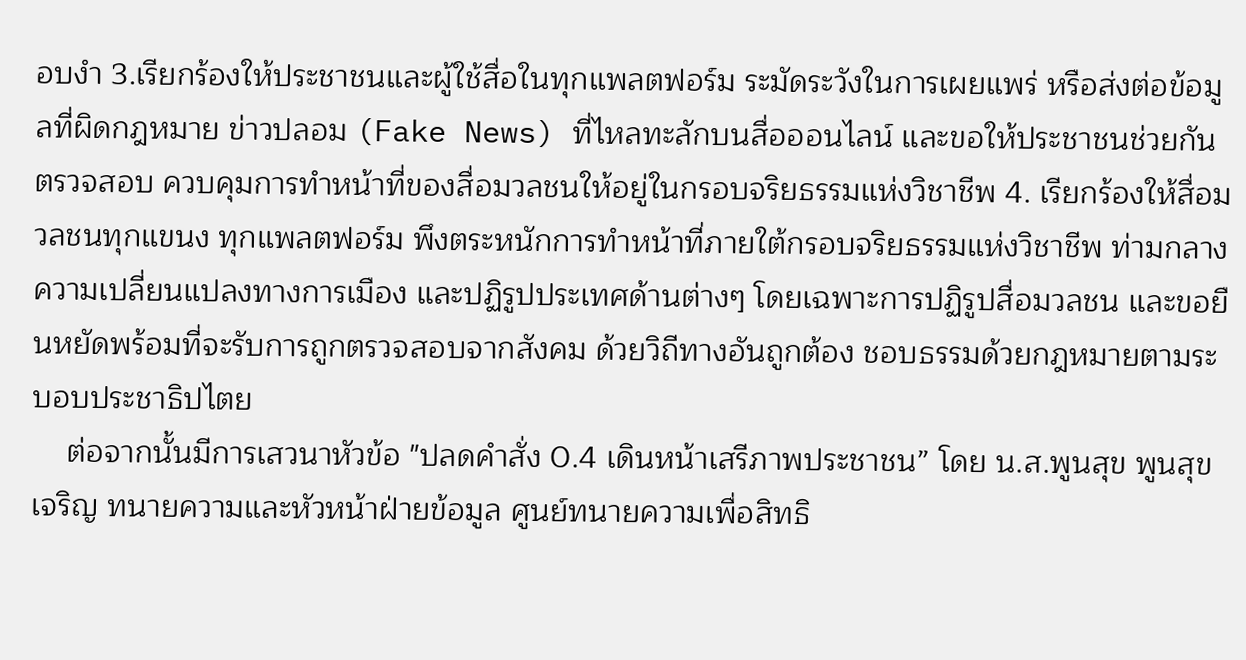อบงำ 3.เรียกร้องให้ประชาชนและผู้ใช้สื่อในทุกแพลตฟอร์ม ระมัดระวังในการเผยแพร่ หรือส่งต่อข้อมูลที่ผิดกฎหมาย ข่าวปลอม (Fake News) ที่ไหลทะลักบนสื่อออนไลน์ และขอให้ประชาชนช่วยกันตรวจสอบ ควบคุมการทำหน้าที่ของสื่อมวลชนให้อยู่ในกรอบจริยธรรมแห่งวิชาชีพ 4. เรียกร้องให้สื่อมวลชนทุกแขนง ทุกแพลตฟอร์ม พึงตระหนักการทำหน้าที่ภายใต้กรอบจริยธรรมแห่งวิชาชีพ ท่ามกลางความเปลี่ยนแปลงทางการเมือง และปฏิรูปประเทศด้านต่างๆ โดยเฉพาะการปฏิรูปสื่อมวลชน และขอยืนหยัดพร้อมที่จะรับการถูกตรวจสอบจากสังคม ด้วยวิถีทางอันถูกต้อง ชอบธรรมด้วยกฎหมายตามระบอบประชาธิปไตย
    ต่อจากนั้นมีการเสวนาหัวข้อ "ปลดคำสั่ง 0.4 เดินหน้าเสรีภาพประชาชน” โดย น.ส.พูนสุข พูนสุขเจริญ ทนายความและหัวหน้าฝ่ายข้อมูล ศูนย์ทนายความเพื่อสิทธิ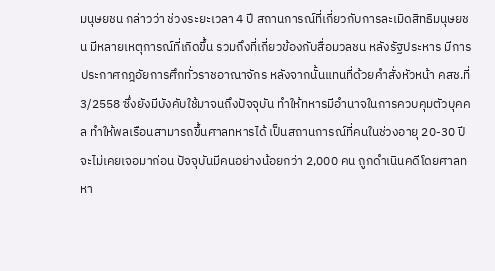มนุษยชน กล่าวว่า ช่วงระยะเวลา 4 ปี สถานการณ์ที่เกี่ยวกับการละเมิดสิทธิมนุษยชน มีหลายเหตุการณ์ที่เกิดขึ้น รวมถึงที่เกี่ยวข้องกับสื่อมวลชน หลังรัฐประหาร มีการประกาศกฎอัยการศึกทั่วราชอาณาจักร หลังจากนั้นแทนที่ด้วยคำสั่งหัวหน้า คสช.ที่ 3/2558 ซึ่งยังมีบังคับใช้มาจนถึงปัจจุบัน ทำให้ทหารมีอำนาจในการควบคุมตัวบุคคล ทำให้พลเรือนสามารถขึ้นศาลทหารได้ เป็นสถานการณ์ที่คนในช่วงอายุ 20-30 ปีจะไม่เคยเจอมาก่อน ปัจจุบันมีคนอย่างน้อยกว่า 2,000 คน ถูกดำเนินคดีโดยศาลทหา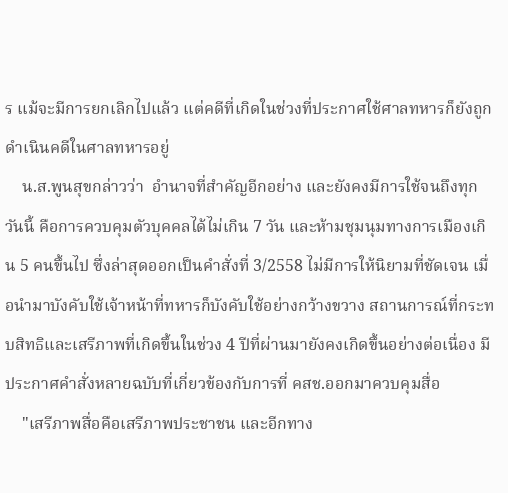ร แม้จะมีการยกเลิกไปแล้ว แต่คดีที่เกิดในช่วงที่ประกาศใช้ศาลทหารก็ยังถูกดำเนินคดีในศาลทหารอยู่
    น.ส.พูนสุขกล่าวว่า  อำนาจที่สำคัญอีกอย่าง และยังคงมีการใช้จนถึงทุกวันนี้ คือการควบคุมตัวบุคคลได้ไม่เกิน 7 วัน และห้ามชุมนุมทางการเมืองเกิน 5 คนขึ้นไป ซึ่งล่าสุดออกเป็นคำสั่งที่ 3/2558 ไม่มีการให้นิยามที่ชัดเจน เมื่อนำมาบังคับใช้เจ้าหน้าที่ทหารก็บังคับใช้อย่างกว้างขวาง สถานการณ์ที่กระทบสิทธิและเสรีภาพที่เกิดขึ้นในช่วง 4 ปีที่ผ่านมายังคงเกิดขึ้นอย่างต่อเนื่อง มีประกาศคำสั่งหลายฉบับที่เกี่ยวข้องกับการที่ คสช.ออกมาควบคุมสื่อ
    "เสรีภาพสื่อคือเสรีภาพประชาชน และอีกทาง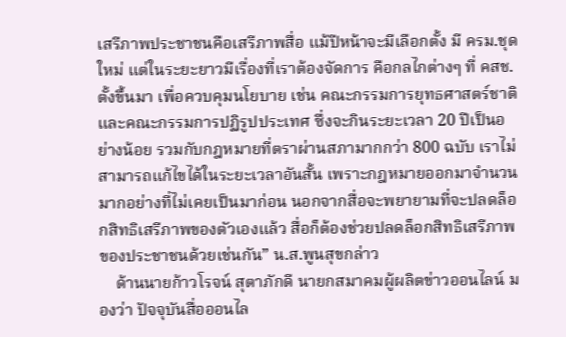เสรีภาพประชาชนคือเสรีภาพสื่อ แม้ปีหน้าจะมีเลือกตั้ง มี ครม.ชุดใหม่ แต่ในระยะยาวมีเรื่องที่เราต้องจัดการ คือกลไกต่างๆ ที่ คสช.ตั้งขึ้นมา เพื่อควบคุมนโยบาย เช่น คณะกรรมการยุทธศาสตร์ชาติ และคณะกรรมการปฏิรูปประเทศ ซึ่งจะกินระยะเวลา 20 ปีเป็นอย่างน้อย รวมกับกฎหมายที่ตราผ่านสภามากกว่า 800 ฉบับ เราไม่สามารถแก้ไขได้ในระยะเวลาอันสั้น เพราะกฎหมายออกมาจำนวนมากอย่างที่ไม่เคยเป็นมาก่อน นอกจากสื่อจะพยายามที่จะปลดล็อกสิทธิเสรีภาพของตัวเองแล้ว สื่อก็ต้องช่วยปลดล็อกสิทธิเสรีภาพของประชาชนด้วยเช่นกัน” น.ส.พูนสุขกล่าว
    ด้านนายก้าวโรจน์ สุตาภักดี นายกสมาคมผู้ผลิตข่าวออนไลน์ มองว่า ปัจจุบันสื่อออนไล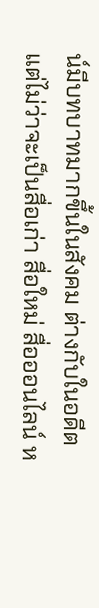น์มีบทบาทมากขึ้นในสังคม ต่างกับในอดีต แต่ไม่ว่าจะเป็นสื่อเก่า สื่อใหม่ สื่อออนไลน์ ห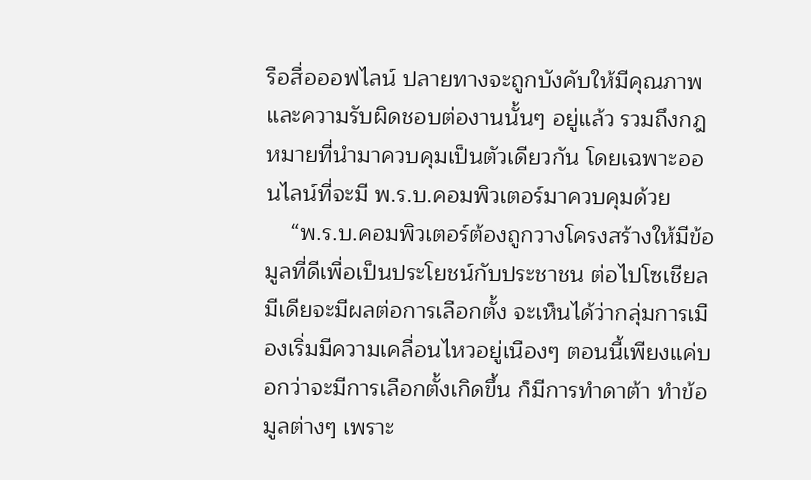รือสื่อออฟไลน์ ปลายทางจะถูกบังคับให้มีคุณภาพและความรับผิดชอบต่องานนั้นๆ อยู่แล้ว รวมถึงกฎหมายที่นำมาควบคุมเป็นตัวเดียวกัน โดยเฉพาะออนไลน์ที่จะมี พ.ร.บ.คอมพิวเตอร์มาควบคุมด้วย
    “พ.ร.บ.คอมพิวเตอร์ต้องถูกวางโครงสร้างให้มีข้อมูลที่ดีเพื่อเป็นประโยชน์กับประชาชน ต่อไปโซเชียลมีเดียจะมีผลต่อการเลือกตั้ง จะเห็นได้ว่ากลุ่มการเมืองเริ่มมีความเคลื่อนไหวอยู่เนืองๆ ตอนนี้เพียงแค่บอกว่าจะมีการเลือกตั้งเกิดขึ้น ก็มีการทำดาต้า ทำข้อมูลต่างๆ เพราะ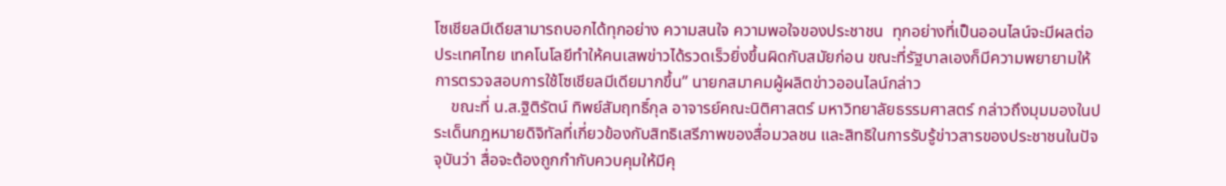โซเชียลมีเดียสามารถบอกได้ทุกอย่าง ความสนใจ ความพอใจของประชาชน  ทุกอย่างที่เป็นออนไลน์จะมีผลต่อประเทศไทย เทคโนโลยีทำให้คนเสพข่าวได้รวดเร็วยิ่งขึ้นผิดกับสมัยก่อน ขณะที่รัฐบาลเองก็มีความพยายามให้การตรวจสอบการใช้โซเชียลมีเดียมากขึ้น” นายกสมาคมผู้ผลิตข่าวออนไลน์กล่าว
    ขณะที่ น.ส.ฐิติรัตน์ ทิพย์สัมฤทธิ์กุล อาจารย์คณะนิติศาสตร์ มหาวิทยาลัยธรรมศาสตร์ กล่าวถึงมุมมองในประเด็นกฎหมายดิจิทัลที่เกี่ยวข้องกับสิทธิเสรีภาพของสื่อมวลชน และสิทธิในการรับรู้ข่าวสารของประชาชนในปัจจุบันว่า สื่อจะต้องถูกกำกับควบคุมให้มีคุ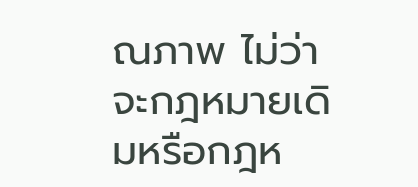ณภาพ ไม่ว่าจะกฎหมายเดิมหรือกฎห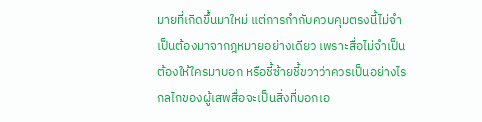มายที่เกิดขึ้นมาใหม่ แต่การกำกับควบคุมตรงนี้ไม่จำเป็นต้องมาจากฎหมายอย่างเดียว เพราะสื่อไม่จำเป็นต้องให้ใครมาบอก หรือชี้ซ้ายชี้ขวาว่าควรเป็นอย่างไร  กลไกของผู้เสพสื่อจะเป็นสิ่งที่บอกเอ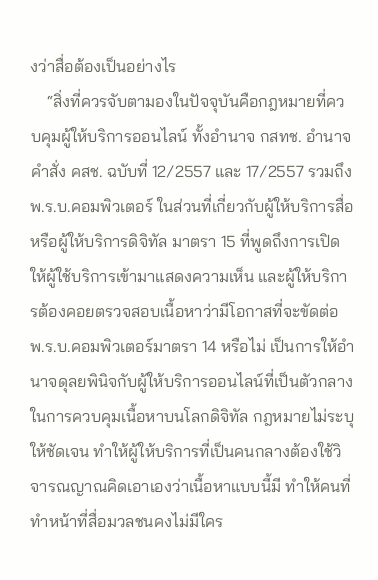งว่าสื่อต้องเป็นอย่างไร
    “สิ่งที่ควรจับตามองในปัจจุบันคือกฎหมายที่ควบคุมผู้ให้บริการออนไลน์ ทั้งอำนาจ กสทช. อำนาจคำสั่ง คสช. ฉบับที่ 12/2557 และ 17/2557 รวมถึง พ.ร.บ.คอมพิวเตอร์ ในส่วนที่เกี่ยวกับผู้ให้บริการสื่อหรือผู้ให้บริการดิจิทัล มาตรา 15 ที่พูดถึงการเปิดให้ผู้ใช้บริการเข้ามาแสดงความเห็น และผู้ให้บริการต้องคอยตรวจสอบเนื้อหาว่ามีโอกาสที่จะขัดต่อ พ.ร.บ.คอมพิวเตอร์มาตรา 14 หรือไม่ เป็นการให้อำนาจดุลยพินิจกับผู้ให้บริการออนไลน์ที่เป็นตัวกลางในการควบคุมเนื้อหาบนโลกดิจิทัล กฎหมายไม่ระบุให้ชัดเจน ทำให้ผู้ให้บริการที่เป็นคนกลางต้องใช้วิจารณญาณคิดเอาเองว่าเนื้อหาแบบนี้มี ทำให้คนที่ทำหน้าที่สื่อมวลชนคงไม่มีใคร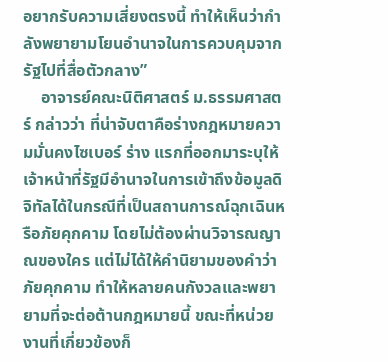อยากรับความเสี่ยงตรงนี้ ทำให้เห็นว่ากำลังพยายามโยนอำนาจในการควบคุมจากรัฐไปที่สื่อตัวกลาง”
    อาจารย์คณะนิติศาสตร์ ม.ธรรมศาสตร์ กล่าวว่า ที่น่าจับตาคือร่างกฎหมายความมั่นคงไซเบอร์ ร่าง แรกที่ออกมาระบุให้เจ้าหน้าที่รัฐมีอำนาจในการเข้าถึงข้อมูลดิจิทัลได้ในกรณีที่เป็นสถานการณ์ฉุกเฉินหรือภัยคุกคาม โดยไม่ต้องผ่านวิจารณญาณของใคร แต่ไม่ได้ให้คำนิยามของคำว่าภัยคุกคาม ทำให้หลายคนกังวลและพยายามที่จะต่อต้านกฎหมายนี้ ขณะที่หน่วยงานที่เกี่ยวข้องก็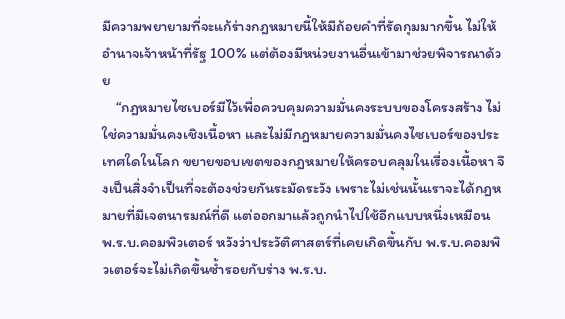มีความพยายามที่จะแก้ร่างกฎหมายนี้ให้มีถ้อยคำที่รัดกุมมากขึ้น ไม่ให้อำนาจเจ้าหน้าที่รัฐ 100% แต่ต้องมีหน่วยงานอื่นเข้ามาช่วยพิจารณาด้วย
    “กฎหมายไซเบอร์มีไว้เพื่อควบคุมความมั่นคงระบบของโครงสร้าง ไม่ใช่ความมั่นคงเชิงเนื้อหา และไม่มีกฎหมายความมั่นคงไซเบอร์ของประเทศใดในโลก ขยายขอบเขตของกฎหมายให้ครอบคลุมในเรื่องเนื้อหา จึงเป็นสิ่งจำเป็นที่จะต้องช่วยกันระมัดระวัง เพราะไม่เช่นนั้นเราจะได้กฎหมายที่มีเจตนารมณ์ที่ดี แต่ออกมาแล้วถูกนำไปใช้อีกแบบหนึ่งเหมือน พ.ร.บ.คอมพิวเตอร์ หวังว่าประวัติศาสตร์ที่เคยเกิดขึ้นกับ พ.ร.บ.คอมพิวเตอร์จะไม่เกิดขึ้นซ้ำรอยกับร่าง พ.ร.บ.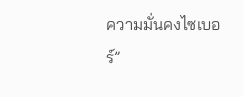ความมั่นคงไซเบอร์”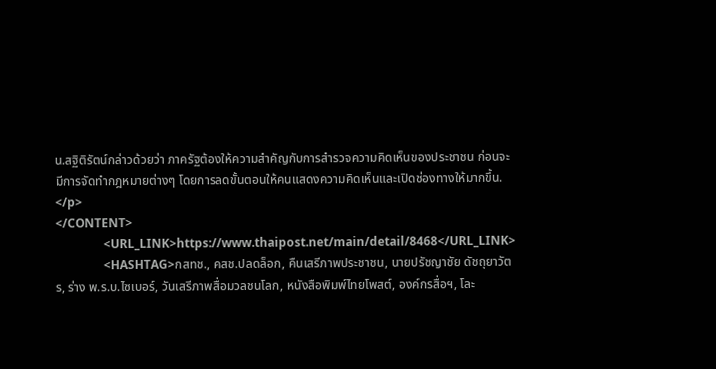น.สฐิติรัตน์กล่าวด้วยว่า ภาครัฐต้องให้ความสำคัญกับการสำรวจความคิดเห็นของประชาชน ก่อนจะมีการจัดทำกฎหมายต่างๆ โดยการลดขั้นตอนให้คนแสดงความคิดเห็นและเปิดช่องทางให้มากขึ้น. </p>
</CONTENT>
                <URL_LINK>https://www.thaipost.net/main/detail/8468</URL_LINK>
                <HASHTAG>กสทช., คสช.ปลดล็อก, คืนเสรีภาพประชาชน, นายปรัชญาชัย ดัชถุยาวัตร, ร่าง พ.ร.บ.ไซเบอร์, วันเสรีภาพสื่อมวลชนโลก, หนังสือพิมพ์ไทยโพสต์, องค์กรสื่อฯ, โละ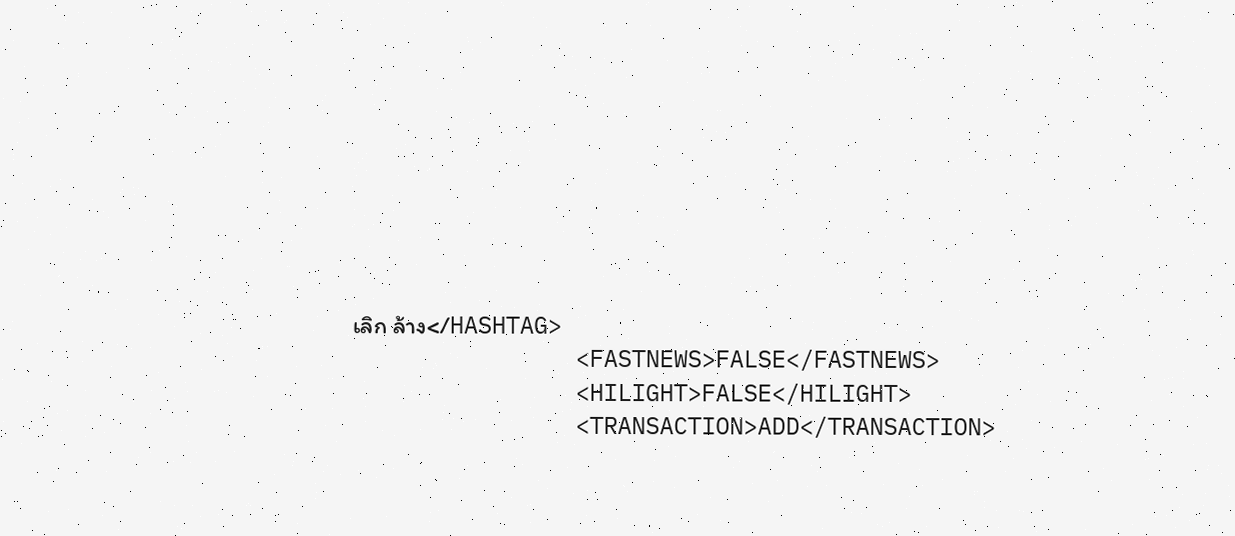เลิก ล้าง</HASHTAG>
                <FASTNEWS>FALSE</FASTNEWS>
                <HILIGHT>FALSE</HILIGHT>
                <TRANSACTION>ADD</TRANSACTION>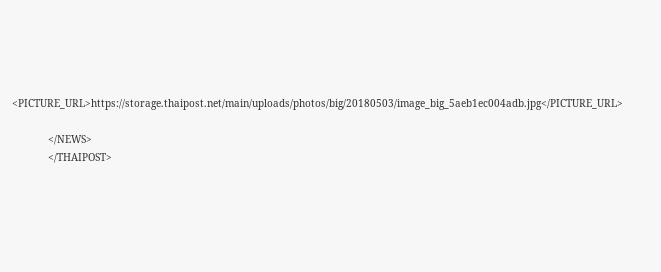<PICTURE_URL>https://storage.thaipost.net/main/uploads/photos/big/20180503/image_big_5aeb1ec004adb.jpg</PICTURE_URL>

            </NEWS>
            </THAIPOST>